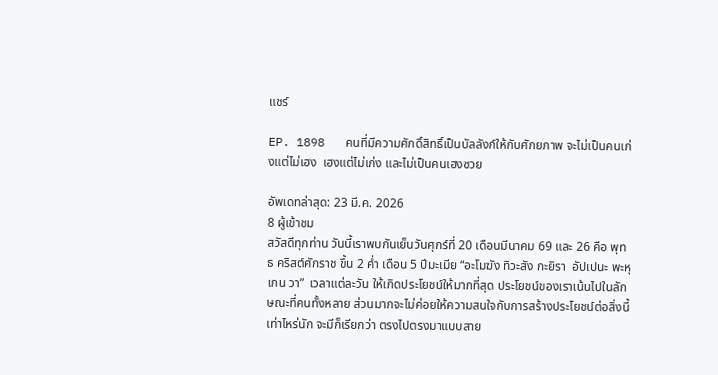แชร์

EP. 1898   คนที่มีความศักดิ์สิทธิ์เป็นบัลลังก์ให้กับศักยภาพ จะไม่เป็นคนเก่งแต่ไม่เฮง  เฮงแต่ไม่เก่ง และไม่เป็นคนเฮงซวย

อัพเดทล่าสุด: 23 มี.ค. 2026
8 ผู้เข้าชม
สวัสดีทุกท่าน วันนี้เราพบกันเย็นวันศุกร์ที่ 20 เดือนมีนาคม 69 และ 26 คือ พุทธ คริสต์ศักราช ขึ้น 2 ค่ำ เดือน 5 ปีมะเมีย “อะโมฆัง ทิวะสัง กะยิรา  อัปเปนะ พะหุเกน วา”  เวลาแต่ละวัน ให้เกิดประโยชน์ให้มากที่สุด ประโยชน์ของเราเน้นไปในลักษณะที่คนทั้งหลาย ส่วนมากจะไม่ค่อยให้ความสนใจกับการสร้างประโยชน์ต่อสิ่งนี้เท่าไหร่นัก จะมีก็เรียกว่า ตรงไปตรงมาแบบสาย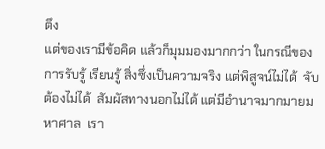ตึง
แต่ของเรามีข้อคิด แล้วก็มุมมองมากกว่า ในกรณีของการรับรู้ เรียนรู้ สิ่งซึ่งเป็นความจริง แต่พิสูจน์ไม่ได้  จับต้องไม่ได้  สัมผัสทางนอกไม่ได้ แต่มีอำนาจมากมายมหาศาล  เรา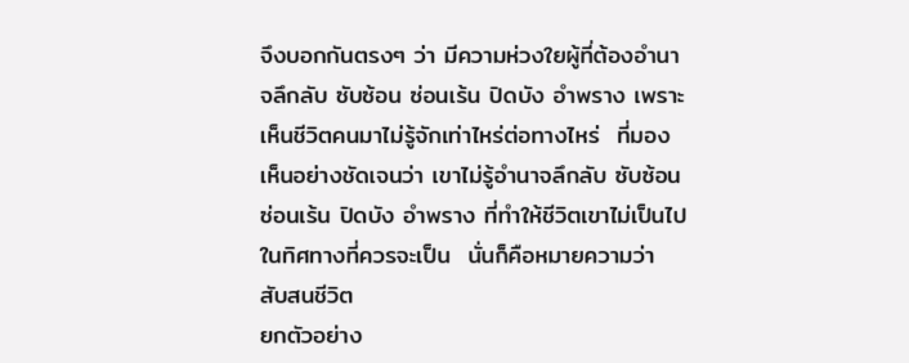จึงบอกกันตรงๆ ว่า มีความห่วงใยผู้ที่ต้องอำนาจลึกลับ ซับซ้อน ซ่อนเร้น ปิดบัง อำพราง เพราะเห็นชีวิตคนมาไม่รู้จักเท่าไหร่ต่อทางไหร่  ที่มองเห็นอย่างชัดเจนว่า เขาไม่รู้อำนาจลึกลับ ซับซ้อน ซ่อนเร้น ปิดบัง อำพราง ที่ทำให้ชีวิตเขาไม่เป็นไปในทิศทางที่ควรจะเป็น  นั่นก็คือหมายความว่า สับสนชีวิต
ยกตัวอย่าง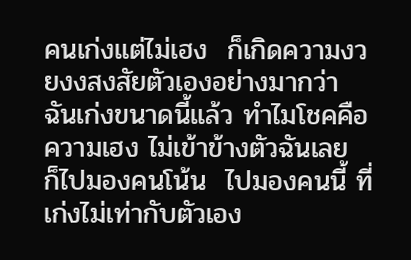คนเก่งแต่ไม่เฮง  ก็เกิดความงวยงงสงสัยตัวเองอย่างมากว่า ฉันเก่งขนาดนี้แล้ว ทำไมโชคคือ ความเฮง ไม่เข้าข้างตัวฉันเลย  ก็ไปมองคนโน้น  ไปมองคนนี้ ที่เก่งไม่เท่ากับตัวเอง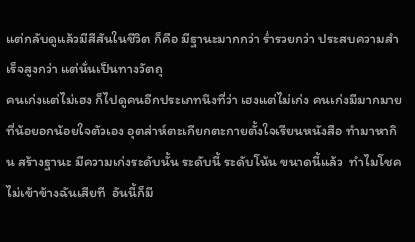แต่กลับดูแล้วมีสีสันในชีวิต ก็คือ มีฐานะมากกว่า ร่ำรวยกว่า ประสบความสำเร็จสูงกว่า แต่นั่นเป็นทางวัตถุ
คนเก่งแต่ไม่เฮง ก็ไปดูคนอีกประเภทนึงที่ว่า เฮงแต่ไม่เก่ง คนเก่งมีมากมายที่น้อยอกน้อยใจตัวเอง อุตส่าห์ตะเกียกตะกายตั้งใจเรียนหนังสือ ทำมาหากิน สร้างฐานะ มีความเก่งระดับนั้น ระดับนี้ ระดับโน้น ขนาดนี้แล้ว  ทำไมโชคไม่เข้าข้างฉันเสียที  อันนี้ก็มี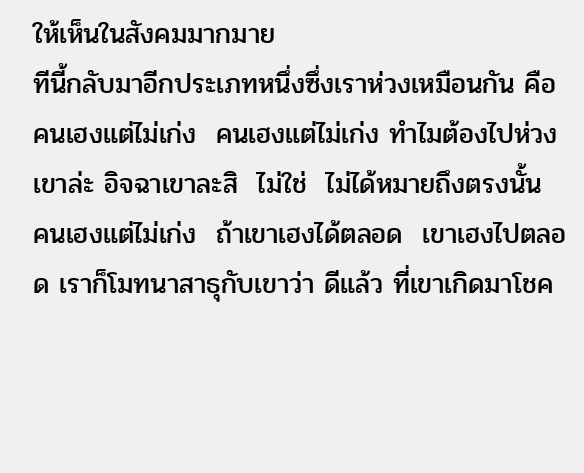ให้เห็นในสังคมมากมาย
ทีนี้กลับมาอีกประเภทหนึ่งซึ่งเราห่วงเหมือนกัน คือ คนเฮงแต่ไม่เก่ง  คนเฮงแต่ไม่เก่ง ทำไมต้องไปห่วงเขาล่ะ อิจฉาเขาละสิ  ไม่ใช่  ไม่ได้หมายถึงตรงนั้น  คนเฮงแต่ไม่เก่ง  ถ้าเขาเฮงได้ตลอด  เขาเฮงไปตลอด เราก็โมทนาสาธุกับเขาว่า ดีแล้ว ที่เขาเกิดมาโชค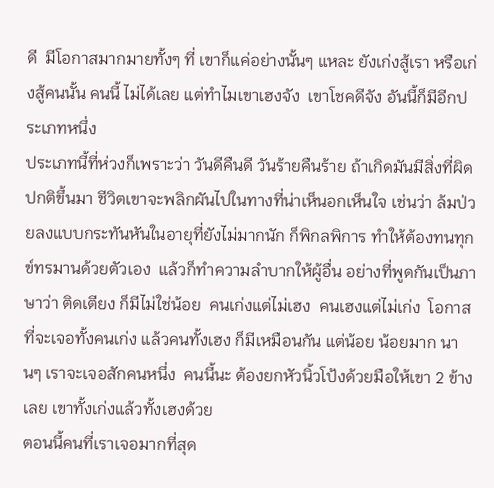ดี  มีโอกาสมากมายทั้งๆ ที่ เขาก็แค่อย่างนั้นๆ แหละ ยังเก่งสู้เรา หรือเก่งสู้คนนั้น คนนี้ ไม่ได้เลย แต่ทำไมเขาเฮงจัง  เขาโชคดีจัง อันนี้ก็มีอีกประเภทหนึ่ง
ประเภทนี้ที่ห่วงก็เพราะว่า วันดีคืนดี วันร้ายคืนร้าย ถ้าเกิดมันมีสิ่งที่ผิดปกติขึ้นมา ชีวิตเขาจะพลิกผันไปในทางที่น่าเห็นอกเห็นใจ เช่นว่า ล้มป่วยลงแบบกระทันหันในอายุที่ยังไม่มากนัก ก็พิกลพิการ ทำให้ต้องทนทุกข์ทรมานด้วยตัวเอง  แล้วก็ทำความลำบากให้ผู้อื่น อย่างที่พูดกันเป็นภาษาว่า ติดเตียง ก็มีไม่ใช่น้อย  คนเก่งแต่ไม่เฮง  คนเฮงแต่ไม่เก่ง  โอกาสที่จะเจอทั้งคนเก่ง แล้วคนทั้งเฮง ก็มีเหมือนกัน แต่น้อย น้อยมาก นานๆ เราจะเจอสักคนหนึ่ง  คนนี้นะ ต้องยกหัวนิ้วโป้งด้วยมือให้เขา 2 ข้างเลย เขาทั้งเก่งแล้วทั้งเฮงด้วย
ตอนนี้คนที่เราเจอมากที่สุด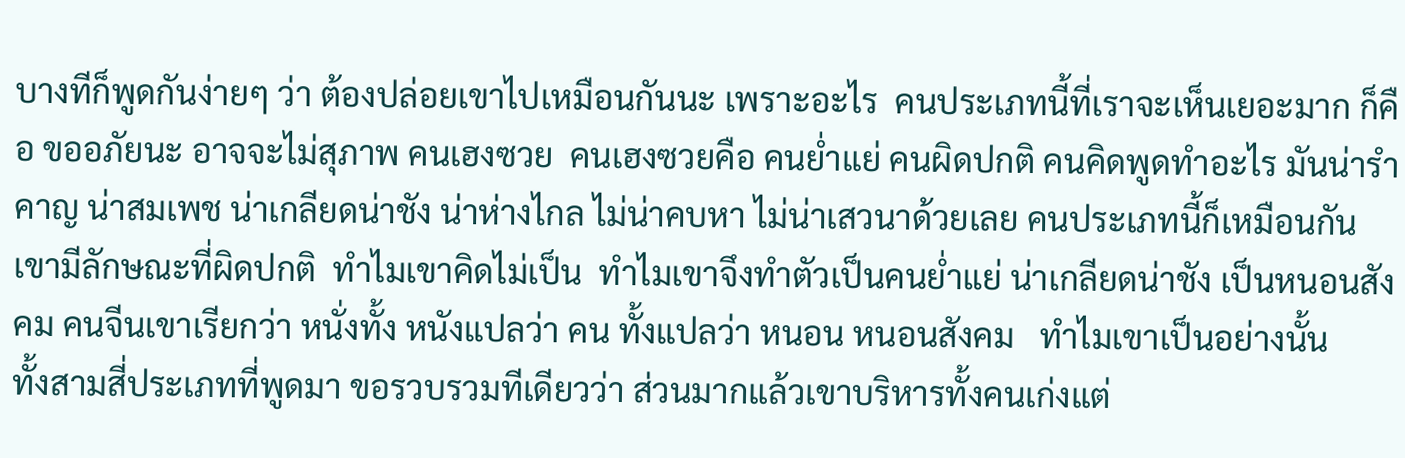บางทีก็พูดกันง่ายๆ ว่า ต้องปล่อยเขาไปเหมือนกันนะ เพราะอะไร  คนประเภทนี้ที่เราจะเห็นเยอะมาก ก็คือ ขออภัยนะ อาจจะไม่สุภาพ คนเฮงซวย  คนเฮงซวยคือ คนย่ำแย่ คนผิดปกติ คนคิดพูดทำอะไร มันน่ารำคาญ น่าสมเพช น่าเกลียดน่าชัง น่าห่างไกล ไม่น่าคบหา ไม่น่าเสวนาด้วยเลย คนประเภทนี้ก็เหมือนกัน เขามีลักษณะที่ผิดปกติ  ทำไมเขาคิดไม่เป็น  ทำไมเขาจึงทำตัวเป็นคนย่ำแย่ น่าเกลียดน่าชัง เป็นหนอนสังคม คนจีนเขาเรียกว่า หนั่งทั้ง หนังแปลว่า คน ทั้งแปลว่า หนอน หนอนสังคม   ทำไมเขาเป็นอย่างนั้น
ทั้งสามสี่ประเภทที่พูดมา ขอรวบรวมทีเดียวว่า ส่วนมากแล้วเขาบริหารทั้งคนเก่งแต่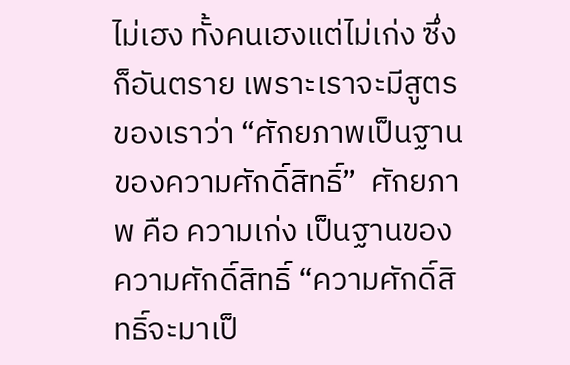ไม่เฮง ทั้งคนเฮงแต่ไม่เก่ง ซึ่งก็อันตราย เพราะเราจะมีสูตรของเราว่า “ศักยภาพเป็นฐานของความศักดิ์สิทธิ์”  ศักยภาพ คือ ความเก่ง เป็นฐานของความศักดิ์สิทธิ์ “ความศักดิ์สิทธิ์จะมาเป็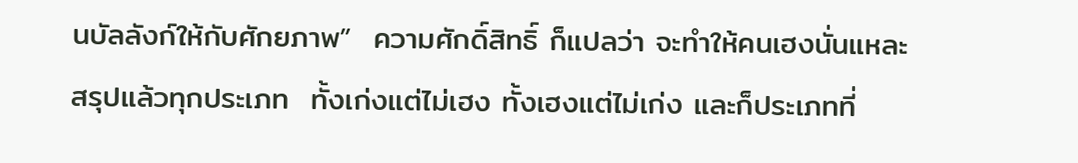นบัลลังก์ให้กับศักยภาพ”  ความศักดิ์สิทธิ์ ก็แปลว่า จะทำให้คนเฮงนั่นแหละ
สรุปแล้วทุกประเภท  ทั้งเก่งแต่ไม่เฮง ทั้งเฮงแต่ไม่เก่ง และก็ประเภทที่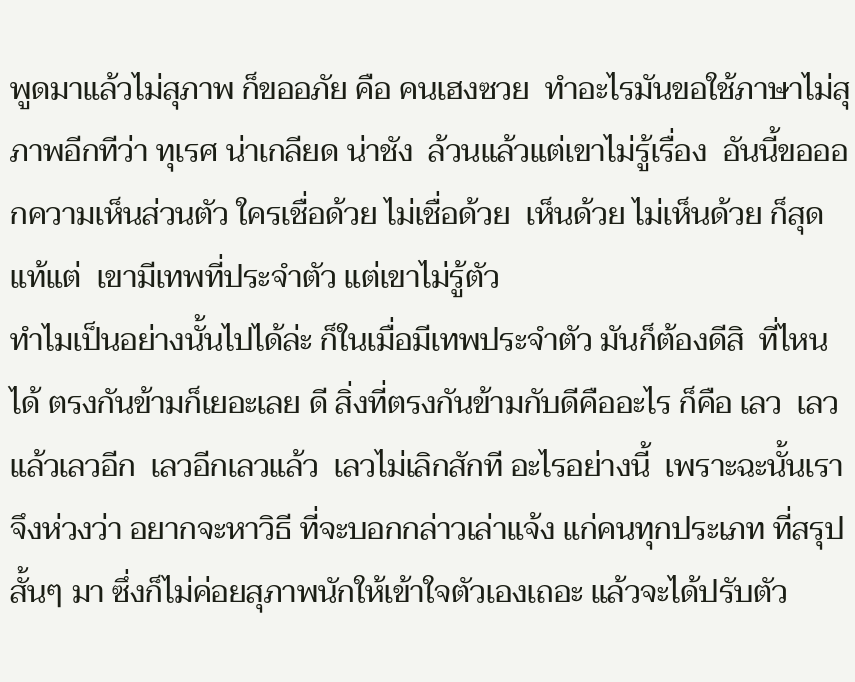พูดมาแล้วไม่สุภาพ ก็ขออภัย คือ คนเฮงซวย  ทำอะไรมันขอใช้ภาษาไม่สุภาพอีกทีว่า ทุเรศ น่าเกลียด น่าชัง  ล้วนแล้วแต่เขาไม่รู้เรื่อง  อันนี้ขอออกความเห็นส่วนตัว ใครเชื่อด้วย ไม่เชื่อด้วย  เห็นด้วย ไม่เห็นด้วย ก็สุดแท้แต่  เขามีเทพที่ประจำตัว แต่เขาไม่รู้ตัว
ทำไมเป็นอย่างนั้นไปได้ล่ะ ก็ในเมื่อมีเทพประจำตัว มันก็ต้องดีสิ  ที่ไหนได้ ตรงกันข้ามก็เยอะเลย ดี สิ่งที่ตรงกันข้ามกับดีคืออะไร ก็คือ เลว  เลวแล้วเลวอีก  เลวอีกเลวแล้ว  เลวไม่เลิกสักที อะไรอย่างนี้  เพราะฉะนั้นเราจึงห่วงว่า อยากจะหาวิธี ที่จะบอกกล่าวเล่าแจ้ง แก่คนทุกประเภท ที่สรุปสั้นๆ มา ซึ่งก็ไม่ค่อยสุภาพนักให้เข้าใจตัวเองเถอะ แล้วจะได้ปรับตัว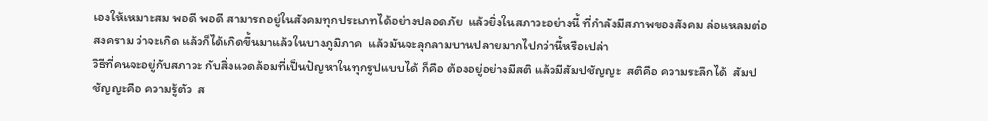เองให้เหมาะสม พอดี พอดี สามารถอยู่ในสังคมทุกประเภทได้อย่างปลอดภัย  แล้วยิ่งในสภาวะอย่างนี้ ที่กำลังมีสภาพของสังคม ล่อแหลมต่อสงคราม ว่าจะเกิด แล้วก็ได้เกิดขึ้นมาแล้วในบางภูมิภาค  แล้วมันจะลุกลามบานปลายมากไปกว่านี้หรือเปล่า
วิธีที่คนจะอยู่กับสภาวะ กับสิ่งแวดล้อมที่เป็นปัญหาในทุกรูปแบบได้ ก็คือ ต้องอยู่อย่างมีสติ แล้วมีสัมปชัญญะ  สติคือ ความระลึกได้  สัมปชัญญะคือ ความรู้ตัว  ส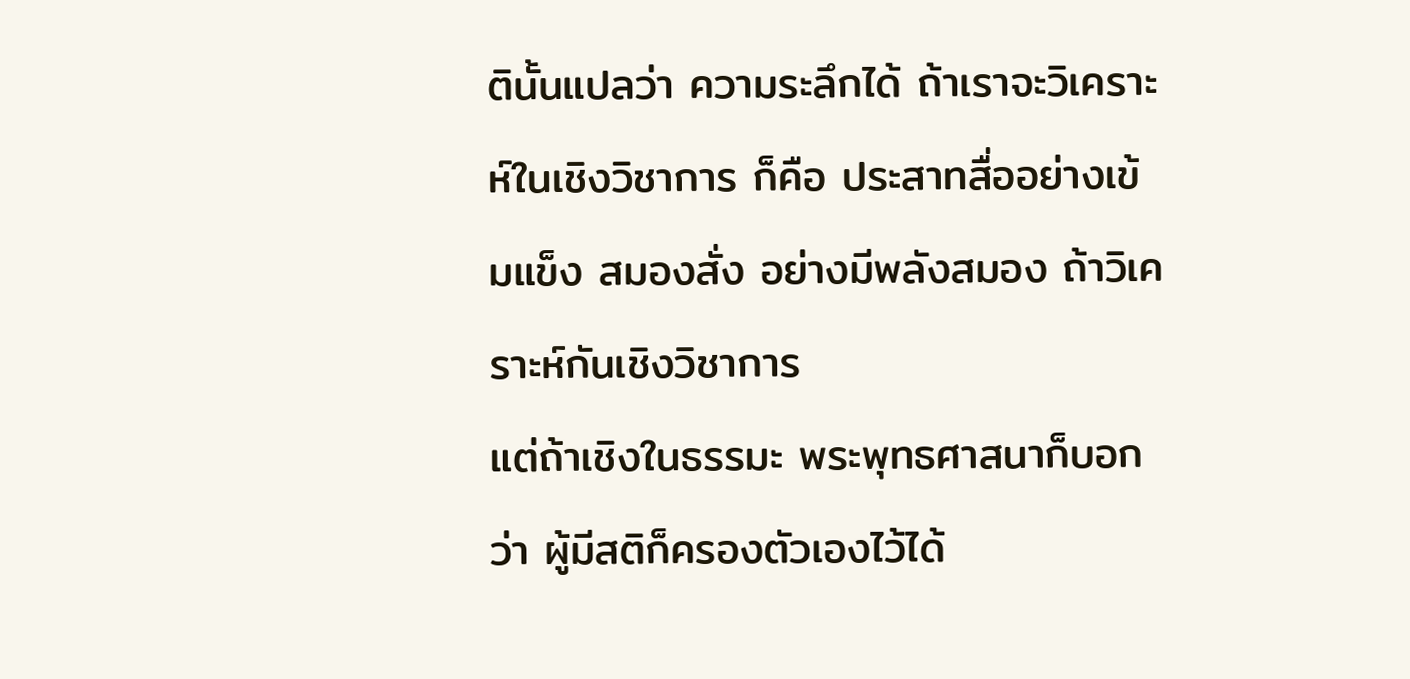ตินั้นแปลว่า ความระลึกได้ ถ้าเราจะวิเคราะห์ในเชิงวิชาการ ก็คือ ประสาทสื่ออย่างเข้มแข็ง สมองสั่ง อย่างมีพลังสมอง ถ้าวิเคราะห์กันเชิงวิชาการ
แต่ถ้าเชิงในธรรมะ พระพุทธศาสนาก็บอกว่า ผู้มีสติก็ครองตัวเองไว้ได้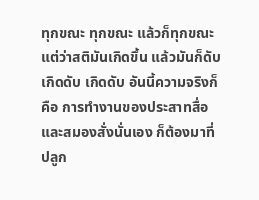ทุกขณะ ทุกขณะ แล้วก็ทุกขณะ  แต่ว่าสติมันเกิดขึ้น แล้วมันก็ดับ เกิดดับ เกิดดับ อันนี้ความจริงก็คือ การทำงานของประสาทสื่อ และสมองสั่งนั่นเอง ก็ต้องมาที่ปลูก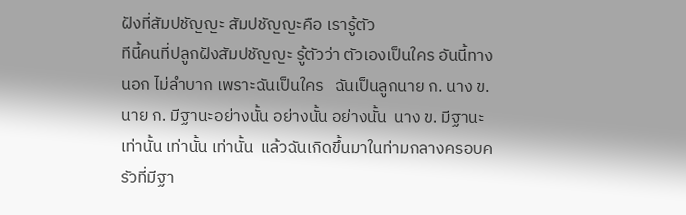ฝังที่สัมปชัญญะ สัมปชัญญะคือ เรารู้ตัว
ทีนี้คนที่ปลูกฝังสัมปชัญญะ รู้ตัวว่า ตัวเองเป็นใคร อันนี้ทางนอก ไม่ลำบาก เพราะฉันเป็นใคร   ฉันเป็นลูกนาย ก. นาง ข.  นาย ก. มีฐานะอย่างนั้น อย่างนั้น อย่างนั้น  นาง ข. มีฐานะเท่านั้น เท่านั้น เท่านั้น  แล้วฉันเกิดขึ้นมาในท่ามกลางครอบครัวที่มีฐา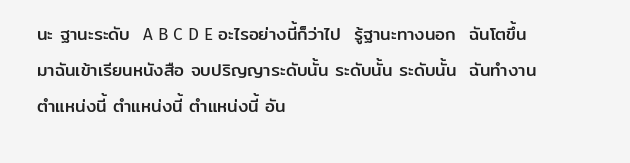นะ ฐานะระดับ  A B C D E อะไรอย่างนี้ก็ว่าไป  รู้ฐานะทางนอก  ฉันโตขึ้นมาฉันเข้าเรียนหนังสือ จบปริญญาระดับนั้น ระดับนั้น ระดับนั้น  ฉันทำงานตำแหน่งนี้ ตำแหน่งนี้ ตำแหน่งนี้ อัน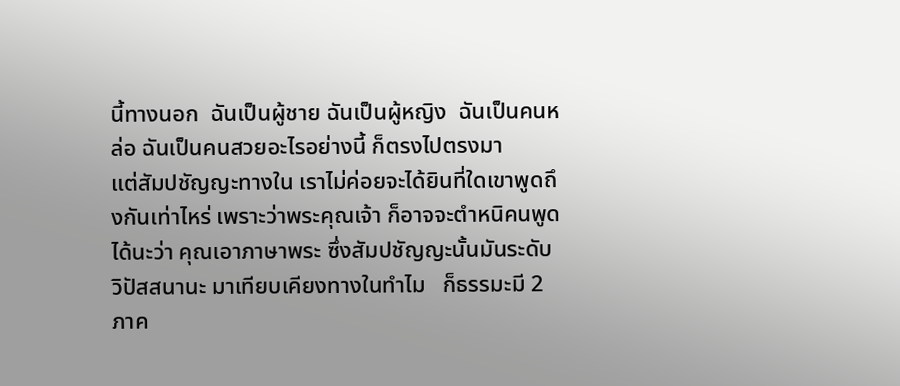นี้ทางนอก  ฉันเป็นผู้ชาย ฉันเป็นผู้หญิง  ฉันเป็นคนหล่อ ฉันเป็นคนสวยอะไรอย่างนี้ ก็ตรงไปตรงมา
แต่สัมปชัญญะทางใน เราไม่ค่อยจะได้ยินที่ใดเขาพูดถึงกันเท่าไหร่ เพราะว่าพระคุณเจ้า ก็อาจจะตำหนิคนพูดได้นะว่า คุณเอาภาษาพระ ซึ่งสัมปชัญญะนั้นมันระดับวิปัสสนานะ มาเทียบเคียงทางในทำไม   ก็ธรรมะมี 2 ภาค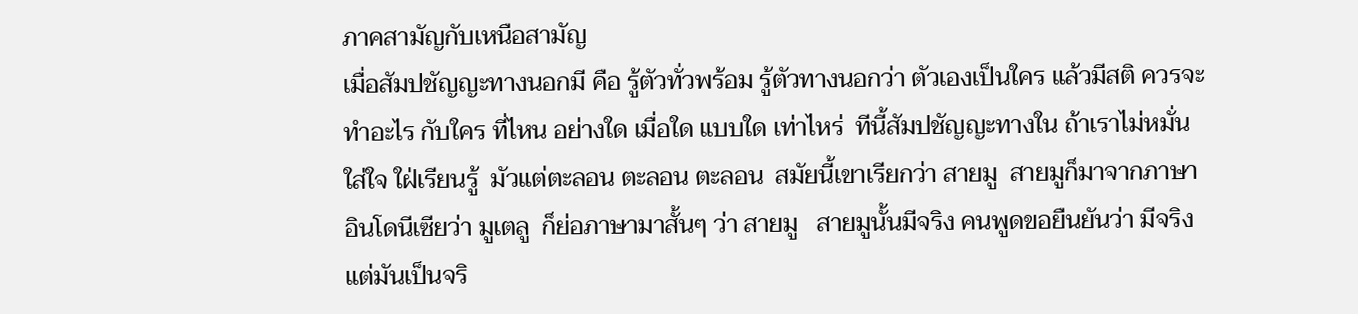ภาคสามัญกับเหนือสามัญ
เมื่อสัมปชัญญะทางนอกมี คือ รู้ตัวทั่วพร้อม รู้ตัวทางนอกว่า ตัวเองเป็นใคร แล้วมีสติ ควรจะทำอะไร กับใคร ที่ไหน อย่างใด เมื่อใด แบบใด เท่าไหร่  ทีนี้สัมปชัญญะทางใน ถ้าเราไม่หมั่นใส่ใจ ใฝ่เรียนรู้  มัวแต่ตะลอน ตะลอน ตะลอน  สมัยนี้เขาเรียกว่า สายมู  สายมูก็มาจากภาษาอินโดนีเซียว่า มูเตลู  ก็ย่อภาษามาสั้นๆ ว่า สายมู   สายมูนั้นมีจริง คนพูดขอยืนยันว่า มีจริง แต่มันเป็นจริ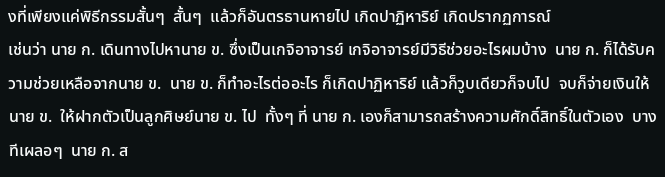งที่เพียงแค่พิธีกรรมสั้นๆ  สั้นๆ  แล้วก็อันตรธานหายไป เกิดปาฏิหาริย์ เกิดปรากฏการณ์
เช่นว่า นาย ก. เดินทางไปหานาย ข. ซึ่งเป็นเกจิอาจารย์ เกจิอาจารย์มีวิธีช่วยอะไรผมบ้าง  นาย ก. ก็ได้รับความช่วยเหลือจากนาย ข.  นาย ข. ก็ทำอะไรต่ออะไร ก็เกิดปาฏิหาริย์ แล้วก็วูบเดียวก็จบไป  จบก็จ่ายเงินให้นาย ข.  ให้ฝากตัวเป็นลูกศิษย์นาย ข. ไป  ทั้งๆ ที่ นาย ก. เองก็สามารถสร้างความศักดิ์สิทธิ์ในตัวเอง  บางทีเผลอๆ  นาย ก. ส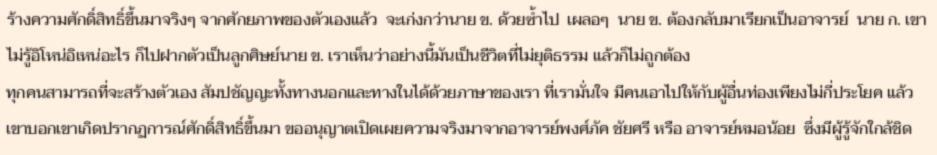ร้างความศักดิ์สิทธิ์ขึ้นมาจริงๆ จากศักยภาพของตัวเองแล้ว  จะเก่งกว่านาย ข. ด้วยซ้ำไป  เผลอๆ  นาย ข. ต้องกลับมาเรียกเป็นอาจารย์  นาย ก. เขาไม่รู้อิโหน่อิเหน่อะไร ก็ไปฝากตัวเป็นลูกศิษย์นาย ข. เราเห็นว่าอย่างนี้มันเป็นชีวิตที่ไม่ยุติธรรม แล้วก็ไม่ถูกต้อง
ทุกคนสามารถที่จะสร้างตัวเอง สัมปชัญญะทั้งทางนอกและทางในได้ด้วยภาษาของเรา ที่เรามั่นใจ มีคนเอาไปให้กับผู้อื่นท่องเพียงไม่กี่ประโยค แล้วเขาบอกเขาเกิดปรากฏการณ์ศักดิ์สิทธิ์ขึ้นมา ขออนุญาตเปิดเผยความจริงมาจากอาจารย์พงศ์ภัค ชัยศรี หรือ อาจารย์หมอน้อย  ซึ่งมีผู้รู้จักใกล้ชิด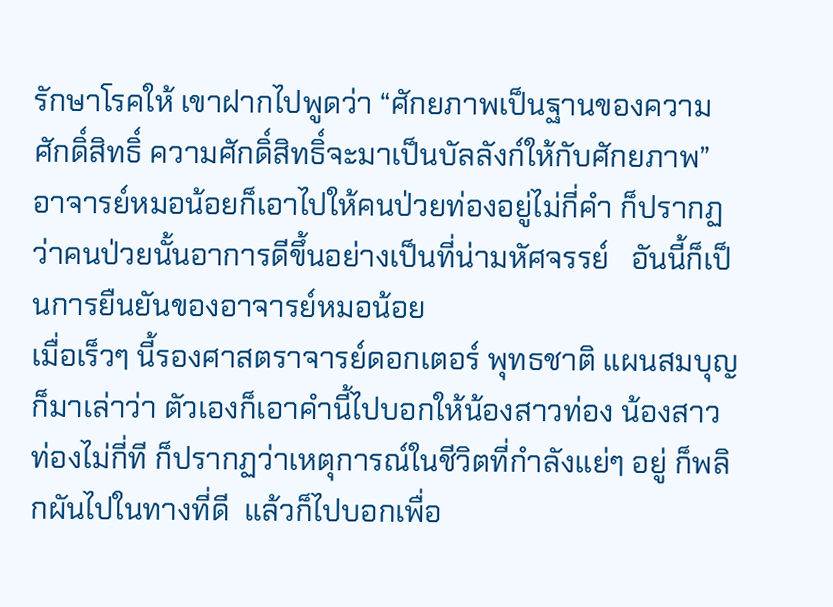รักษาโรคให้ เขาฝากไปพูดว่า “ศักยภาพเป็นฐานของความศักดิ์สิทธิ์ ความศักดิ์สิทธิ์จะมาเป็นบัลลังก์ให้กับศักยภาพ”  อาจารย์หมอน้อยก็เอาไปให้คนป่วยท่องอยู่ไม่กี่คำ ก็ปรากฏว่าคนป่วยนั้นอาการดีขึ้นอย่างเป็นที่น่ามหัศจรรย์   อันนี้ก็เป็นการยืนยันของอาจารย์หมอน้อย
เมื่อเร็วๆ นี้รองศาสตราจารย์ดอกเตอร์ พุทธชาติ แผนสมบุญ ก็มาเล่าว่า ตัวเองก็เอาคำนี้ไปบอกให้น้องสาวท่อง น้องสาวท่องไม่กี่ที ก็ปรากฏว่าเหตุการณ์ในชีวิตที่กำลังแย่ๆ อยู่ ก็พลิกผันไปในทางที่ดี  แล้วก็ไปบอกเพื่อ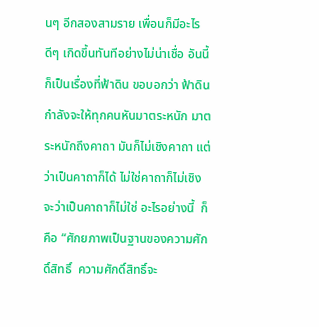นๆ อีกสองสามราย เพื่อนก็มีอะไรดีๆ เกิดขึ้นทันทีอย่างไม่น่าเชื่อ อันนี้ก็เป็นเรื่องที่ฟ้าดิน ขอบอกว่า ฟ้าดินกำลังจะให้ทุกคนหันมาตระหนัก มาตระหนักถึงคาถา มันก็ไม่เชิงคาถา แต่ว่าเป็นคาถาก็ได้ ไม่ใช่คาถาก็ไม่เชิง จะว่าเป็นคาถาก็ไม่ใช่ อะไรอย่างนี้  ก็คือ “ศักยภาพเป็นฐานของความศักดิ์สิทธิ์  ความศักดิ์สิทธิ์จะ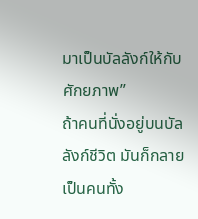มาเป็นบัลลังก์ให้กับศักยภาพ”
ถ้าคนที่นั่งอยู่บนบัลลังก์ชีวิต มันก็กลายเป็นคนทั้ง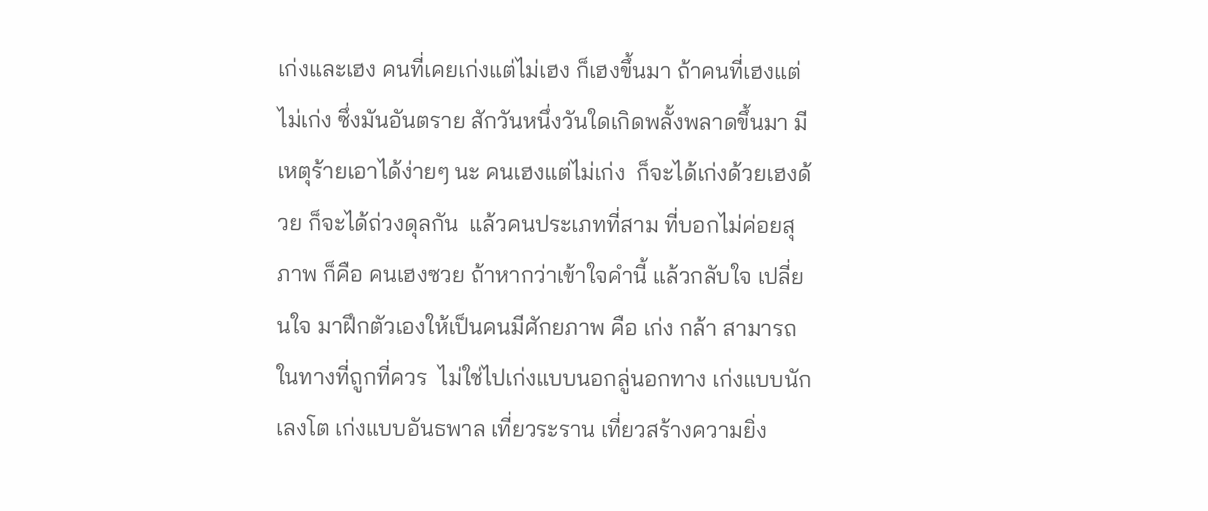เก่งและเฮง คนที่เคยเก่งแต่ไม่เฮง ก็เฮงขึ้นมา ถ้าคนที่เฮงแต่ไม่เก่ง ซึ่งมันอันตราย สักวันหนึ่งวันใดเกิดพลั้งพลาดขึ้นมา มีเหตุร้ายเอาได้ง่ายๆ นะ คนเฮงแต่ไม่เก่ง  ก็จะได้เก่งด้วยเฮงด้วย ก็จะได้ถ่วงดุลกัน  แล้วคนประเภทที่สาม ที่บอกไม่ค่อยสุภาพ ก็คือ คนเฮงซวย ถ้าหากว่าเข้าใจคำนี้ แล้วกลับใจ เปลี่ยนใจ มาฝึกตัวเองให้เป็นคนมีศักยภาพ คือ เก่ง กล้า สามารถในทางที่ถูกที่ควร  ไม่ใช่ไปเก่งแบบนอกลู่นอกทาง เก่งแบบนักเลงโต เก่งแบบอันธพาล เที่ยวระราน เที่ยวสร้างความยิ่ง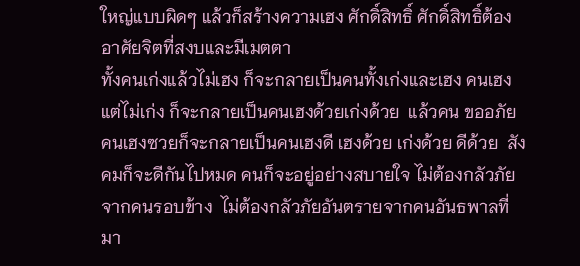ใหญ่แบบผิดๆ แล้วก็สร้างความเฮง ศักดิ์สิทธิ์ ศักดิ์สิทธิ์ต้องอาศัยจิตที่สงบและมีเมตตา
ทั้งคนเก่งแล้วไม่เฮง ก็จะกลายเป็นคนทั้งเก่งและเฮง คนเฮงแต่ไม่เก่ง ก็จะกลายเป็นคนเฮงด้วยเก่งด้วย  แล้วคน ขออภัย คนเฮงซวยก็จะกลายเป็นคนเฮงดี เฮงด้วย เก่งด้วย ดีด้วย  สังคมก็จะดีกันไปหมด คนก็จะอยู่อย่างสบายใจ ไม่ต้องกลัวภัยจากคนรอบข้าง  ไม่ต้องกลัวภัยอันตรายจากคนอันธพาลที่มา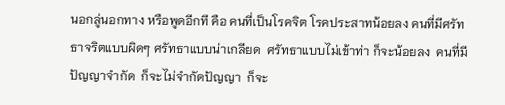นอกลู่นอกทาง หรือพูดอีกที คือ คนที่เป็นโรคจิต โรคประสาทน้อยลง คนที่มีศรัทธาจริตแบบผิดๆ ศรัทธาแบบน่าเกลียด  ศรัทธาแบบไม่เข้าท่า ก็จะน้อยลง  คนที่มีปัญญาจำกัด  ก็จะไม่จำกัดปัญญา  ก็จะ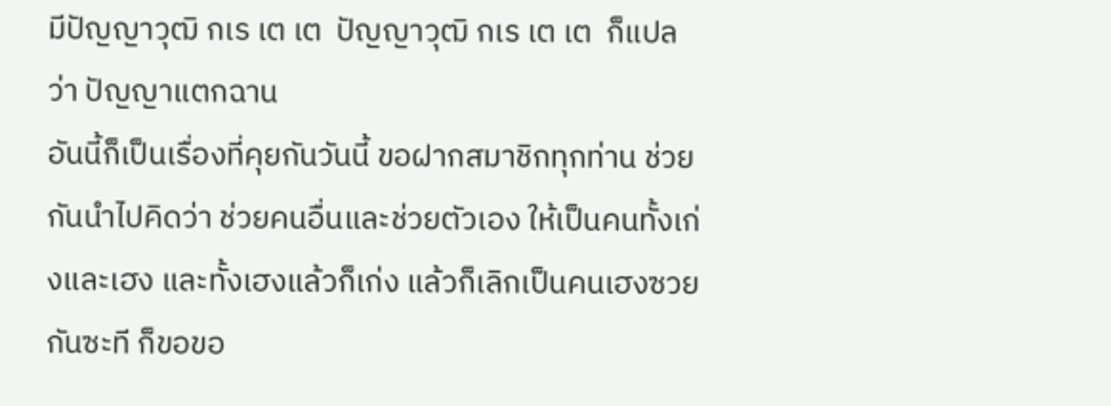มีปัญญาวุฒิ กเร เต เต  ปัญญาวุฒิ กเร เต เต  ก็แปลว่า ปัญญาแตกฉาน
อันนี้ก็เป็นเรื่องที่คุยกันวันนี้ ขอฝากสมาชิกทุกท่าน ช่วยกันนำไปคิดว่า ช่วยคนอื่นและช่วยตัวเอง ให้เป็นคนทั้งเก่งและเฮง และทั้งเฮงแล้วก็เก่ง แล้วก็เลิกเป็นคนเฮงซวยกันซะที ก็ขอขอ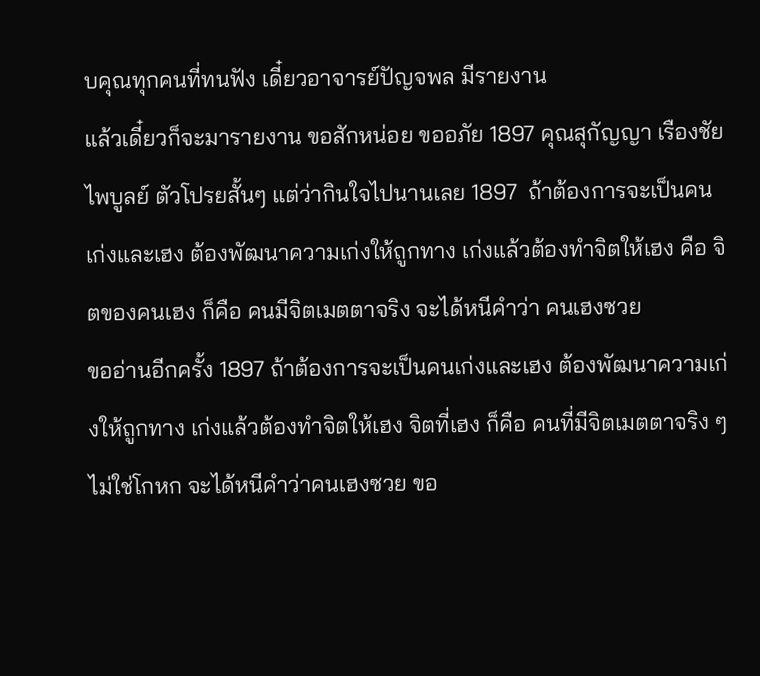บคุณทุกคนที่ทนฟัง เดี๋ยวอาจารย์ปัญจพล มีรายงาน
แล้วเดี๋ยวก็จะมารายงาน ขอสักหน่อย ขออภัย 1897 คุณสุกัญญา เรืองชัยไพบูลย์ ตัวโปรยสั้นๆ แต่ว่ากินใจไปนานเลย 1897  ถ้าต้องการจะเป็นคนเก่งและเฮง ต้องพัฒนาความเก่งให้ถูกทาง เก่งแล้วต้องทำจิตให้เฮง คือ จิตของคนเฮง ก็คือ คนมีจิตเมตตาจริง จะได้หนีคำว่า คนเฮงซวย
ขออ่านอีกครั้ง 1897 ถ้าต้องการจะเป็นคนเก่งและเฮง ต้องพัฒนาความเก่งให้ถูกทาง เก่งแล้วต้องทำจิตให้เฮง จิตที่เฮง ก็คือ คนที่มีจิตเมตตาจริง ๆ ไม่ใช่โกหก จะได้หนีคำว่าคนเฮงซวย ขอ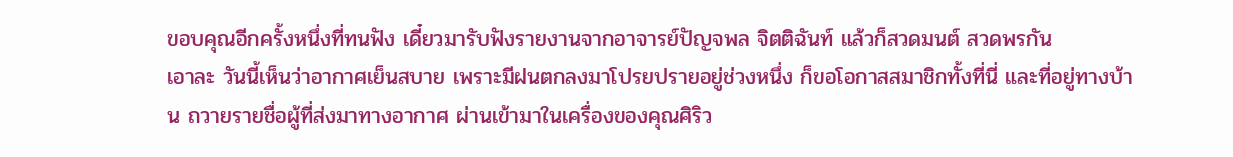ขอบคุณอีกครั้งหนึ่งที่ทนฟัง เดี๋ยวมารับฟังรายงานจากอาจารย์ปัญจพล จิตติฉันท์ แล้วก็สวดมนต์ สวดพรกัน
เอาละ วันนี้เห็นว่าอากาศเย็นสบาย เพราะมีฝนตกลงมาโปรยปรายอยู่ช่วงหนึ่ง ก็ขอโอกาสสมาชิกทั้งที่นี่ และที่อยู่ทางบ้าน ถวายรายชื่อผู้ที่ส่งมาทางอากาศ ผ่านเข้ามาในเครื่องของคุณศิริว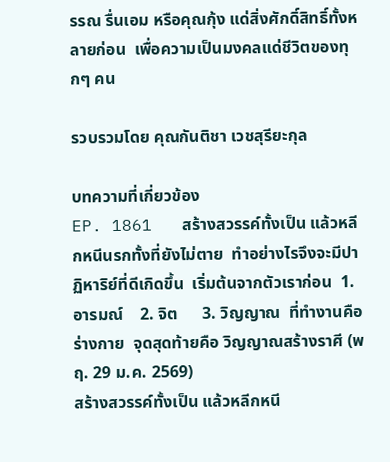รรณ รื่นเอม หรือคุณกุ้ง แด่สิ่งศักดิ์สิทธิ์ทั้งหลายก่อน  เพื่อความเป็นมงคลแด่ชีวิตของทุกๆ คน

รวบรวมโดย คุณกันติชา เวชสุรียะกุล

บทความที่เกี่ยวข้อง
EP. 1861   สร้างสวรรค์ทั้งเป็น แล้วหลีกหนีนรกทั้งที่ยังไม่ตาย  ทำอย่างไรจึงจะมีปาฏิหาริย์ที่ดีเกิดขึ้น  เริ่มต้นจากตัวเราก่อน  1. อารมณ์    2. จิต      3. วิญญาณ  ที่ทำงานคือ ร่างกาย  จุดสุดท้ายคือ วิญญาณสร้างราศี (พฤ. 29 ม.ค. 2569)
สร้างสวรรค์ทั้งเป็น แล้วหลีกหนี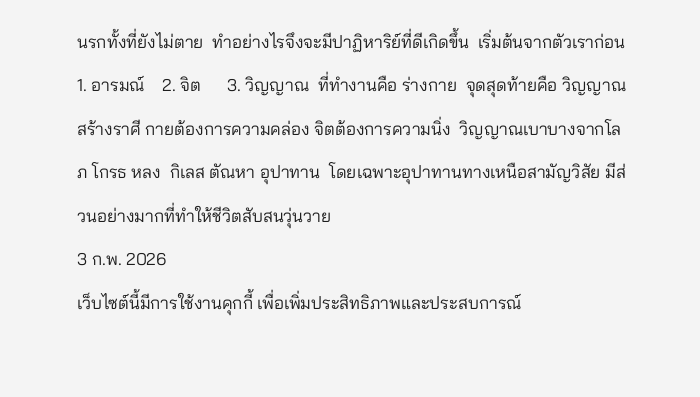นรกทั้งที่ยังไม่ตาย  ทำอย่างไรจึงจะมีปาฏิหาริย์ที่ดีเกิดขึ้น  เริ่มต้นจากตัวเราก่อน  1. อารมณ์    2. จิต      3. วิญญาณ  ที่ทำงานคือ ร่างกาย  จุดสุดท้ายคือ วิญญาณสร้างราศี กายต้องการความคล่อง จิตต้องการความนิ่ง  วิญญาณเบาบางจากโลภ โกรธ หลง  กิเลส ตัณหา อุปาทาน  โดยเฉพาะอุปาทานทางเหนือสามัญวิสัย มีส่วนอย่างมากที่ทำให้ชีวิตสับสนวุ่นวาย
3 ก.พ. 2026
เว็บไซต์นี้มีการใช้งานคุกกี้ เพื่อเพิ่มประสิทธิภาพและประสบการณ์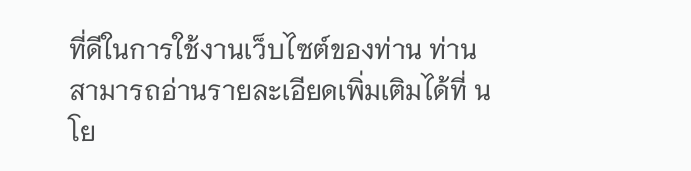ที่ดีในการใช้งานเว็บไซต์ของท่าน ท่านสามารถอ่านรายละเอียดเพิ่มเติมได้ที่ นโย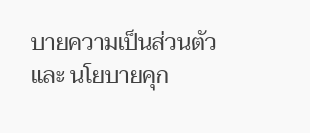บายความเป็นส่วนตัว และ นโยบายคุก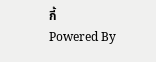กี้
Powered By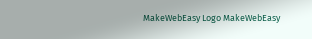MakeWebEasy Logo MakeWebEasy